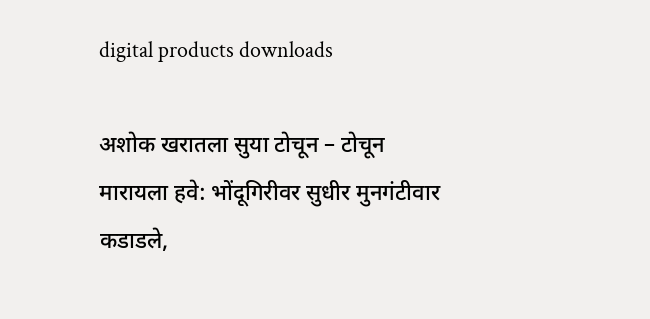digital products downloads

अशोक खरातला सुया टोचून – टोचून मारायला हवे: भोंदूगिरीवर सुधीर मुनगंटीवार कडाडले,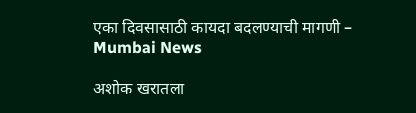एका दिवसासाठी कायदा बदलण्याची मागणी – Mumbai News

अशोक खरातला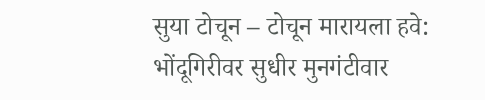सुया टोचून – टोचून मारायला हवे:  भोंदूगिरीवर सुधीर मुनगंटीवार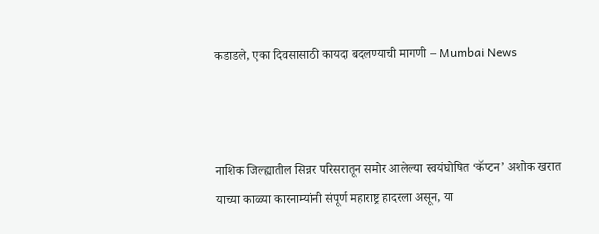कडाडले, एका दिवसासाठी कायदा बदलण्याची मागणी – Mumbai News



नाशिक जिल्ह्यातील सिन्नर परिसरातून समोर आलेल्या स्वयंघोषित ‘कॅप्टन’ अशोक खरात याच्या काळ्या कारनाम्यांनी संपूर्ण महाराष्ट्र हादरला असून, या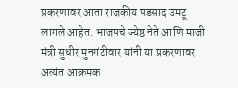प्रकरणावर आता राजकीय पडसाद उमटू लागले आहेत. भाजपचे ज्येष्ठ नेते आणि माजी मंत्री सुधीर मुनगंटीवार यांनी या प्रकरणावर अत्यंत आक्रमक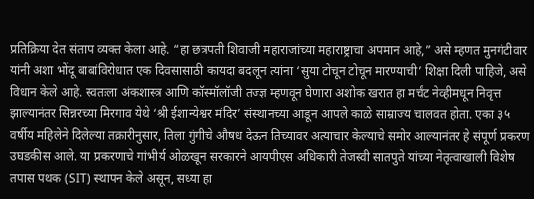प्रतिक्रिया देत संताप व्यक्त केला आहे. “हा छत्रपती शिवाजी महाराजांच्या महाराष्ट्राचा अपमान आहे,” असे म्हणत मुनगंटीवार यांनी अशा भोंदू बाबांविरोधात एक दिवसासाठी कायदा बदलून त्यांना ‘सुया टोचून टोचून मारण्याची’ शिक्षा दिली पाहिजे, असे विधान केले आहे. स्वतःला अंकशास्त्र आणि कॉस्मॉलॉजी तज्ज्ञ म्हणवून घेणारा अशोक खरात हा मर्चंट नेव्हीमधून निवृत्त झाल्यानंतर सिन्नरच्या मिरगाव येथे ‘श्री ईशान्येश्वर मंदिर’ संस्थानच्या आडून आपले काळे साम्राज्य चालवत होता. एका ३५ वर्षीय महिलेने दिलेल्या तक्रारीनुसार, तिला गुंगीचे औषध देऊन तिच्यावर अत्याचार केल्याचे समोर आल्यानंतर हे संपूर्ण प्रकरण उघडकीस आले. या प्रकरणाचे गांभीर्य ओळखून सरकारने आयपीएस अधिकारी तेजस्वी सातपुते यांच्या नेतृत्वाखाली विशेष तपास पथक (SIT) स्थापन केले असून, सध्या हा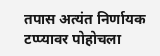तपास अत्यंत निर्णायक टप्प्यावर पोहोचला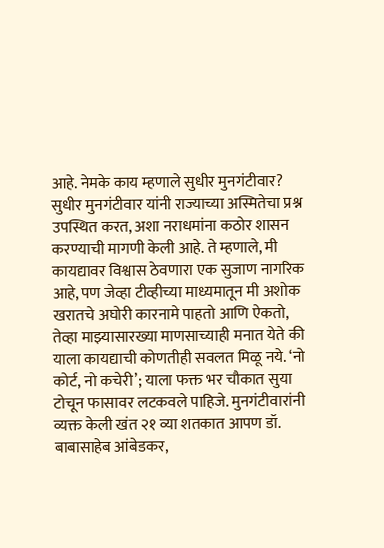आहे. नेमके काय म्हणाले सुधीर मुनगंटीवार? सुधीर मुनगंटीवार यांनी राज्याच्या अस्मितेचा प्रश्न उपस्थित करत, अशा नराधमांना कठोर शासन करण्याची मागणी केली आहे. ते म्हणाले, मी कायद्यावर विश्वास ठेवणारा एक सुजाण नागरिक आहे, पण जेव्हा टीव्हीच्या माध्यमातून मी अशोक खरातचे अघोरी कारनामे पाहतो आणि ऐकतो, तेव्हा माझ्यासारख्या माणसाच्याही मनात येते की याला कायद्याची कोणतीही सवलत मिळू नये. ‘नो कोर्ट, नो कचेरी’; याला फक्त भर चौकात सुया टोचून फासावर लटकवले पाहिजे. मुनगंटीवारांनी व्यक्त केली खंत २१ व्या शतकात आपण डॉ. बाबासाहेब आंबेडकर,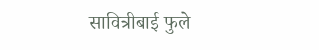सावित्रीबाई फुले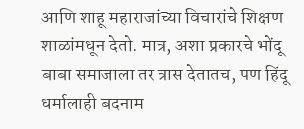आणि शाहू महाराजांच्या विचारांचे शिक्षण शाळांमधून देतो. मात्र, अशा प्रकारचे भोंदू बाबा समाजाला तर त्रास देतातच, पण हिंदू धर्मालाही बदनाम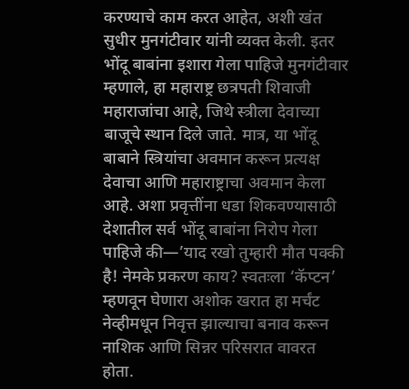करण्याचे काम करत आहेत, अशी खंत सुधीर मुनगंटीवार यांनी व्यक्त केली. इतर भोंदू बाबांना इशारा गेला पाहिजे मुनगंटीवार म्हणाले, हा महाराष्ट्र छत्रपती शिवाजी महाराजांचा आहे, जिथे स्त्रीला देवाच्या बाजूचे स्थान दिले जाते. मात्र, या भोंदू बाबाने स्त्रियांचा अवमान करून प्रत्यक्ष देवाचा आणि महाराष्ट्राचा अवमान केला आहे. अशा प्रवृत्तींना धडा शिकवण्यासाठी देशातील सर्व भोंदू बाबांना निरोप गेला पाहिजे की—’याद रखो तुम्हारी मौत पक्की है! नेमके प्रकरण काय? स्वतःला ‘कॅप्टन’ म्हणवून घेणारा अशोक खरात हा मर्चंट नेव्हीमधून निवृत्त झाल्याचा बनाव करून नाशिक आणि सिन्नर परिसरात वावरत होता.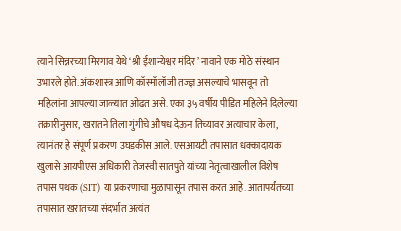त्याने सिन्नरच्या मिरगाव येथे ‘श्री ईशान्येश्वर मंदिर’ नावाने एक मोठे संस्थान उभारले होते. अंकशास्त्र आणि कॉस्मॉलॉजी तज्ज्ञ असल्याचे भासवून तो महिलांना आपल्या जाळ्यात ओढत असे. एका ३५ वर्षीय पीडित महिलेने दिलेल्या तक्रारीनुसार, खरातने तिला गुंगीचे औषध देऊन तिच्यावर अत्याचार केला, त्यानंतर हे संपूर्ण प्रकरण उघडकीस आले. एसआयटी तपासात धक्कादायक खुलासे आयपीएस अधिकारी तेजस्वी सातपुते यांच्या नेतृत्वाखालील विशेष तपास पथक (SIT) या प्रकरणाचा मुळापासून तपास करत आहे. आतापर्यंतच्या तपासात खरातच्या संदर्भात अत्यंत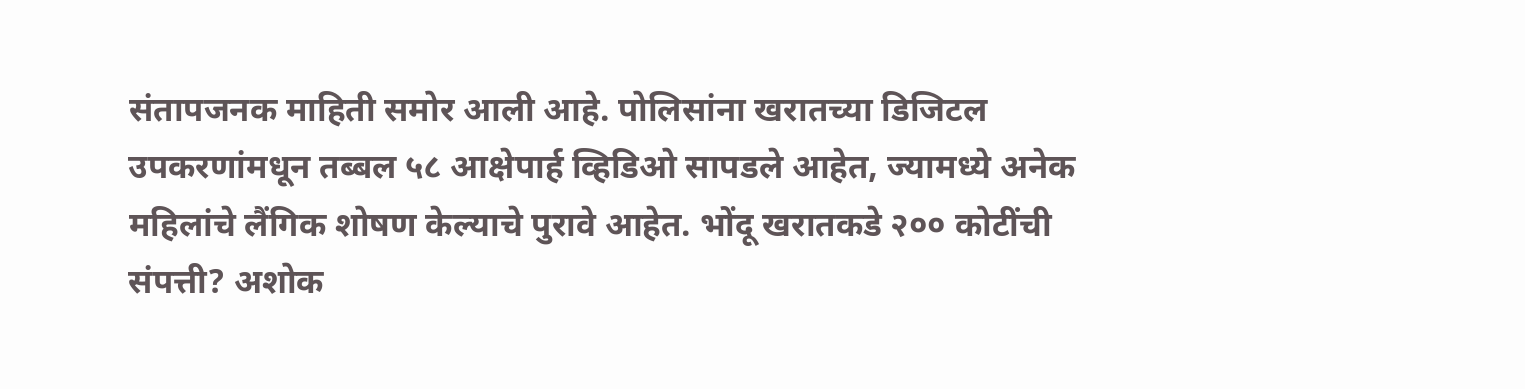संतापजनक माहिती समोर आली आहे. पोलिसांना खरातच्या डिजिटल उपकरणांमधून तब्बल ५८ आक्षेपार्ह व्हिडिओ सापडले आहेत, ज्यामध्ये अनेक महिलांचे लैंगिक शोषण केल्याचे पुरावे आहेत. भोंदू खरातकडे २०० कोटींची संपत्ती? अशोक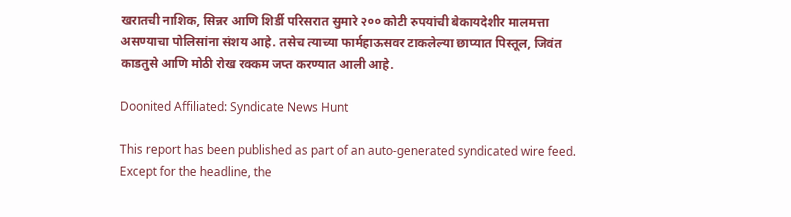खरातची नाशिक, सिन्नर आणि शिर्डी परिसरात सुमारे २०० कोटी रुपयांची बेकायदेशीर मालमत्ता असण्याचा पोलिसांना संशय आहे. तसेच त्याच्या फार्महाऊसवर टाकलेल्या छाप्यात पिस्तूल, जिवंत काडतुसे आणि मोठी रोख रक्कम जप्त करण्यात आली आहे.

Doonited Affiliated: Syndicate News Hunt

This report has been published as part of an auto-generated syndicated wire feed. Except for the headline, the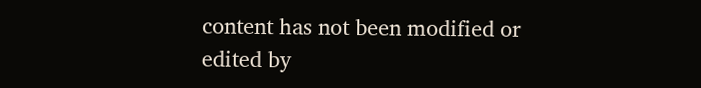content has not been modified or edited by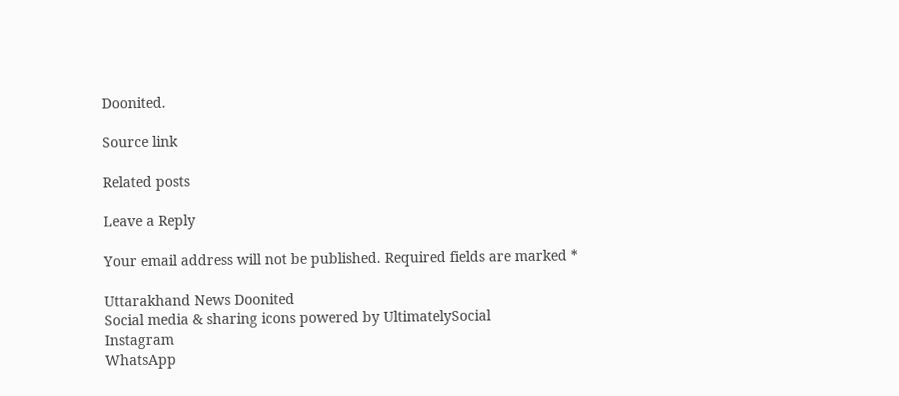Doonited.

Source link

Related posts

Leave a Reply

Your email address will not be published. Required fields are marked *

Uttarakhand News Doonited
Social media & sharing icons powered by UltimatelySocial
Instagram
WhatsApp